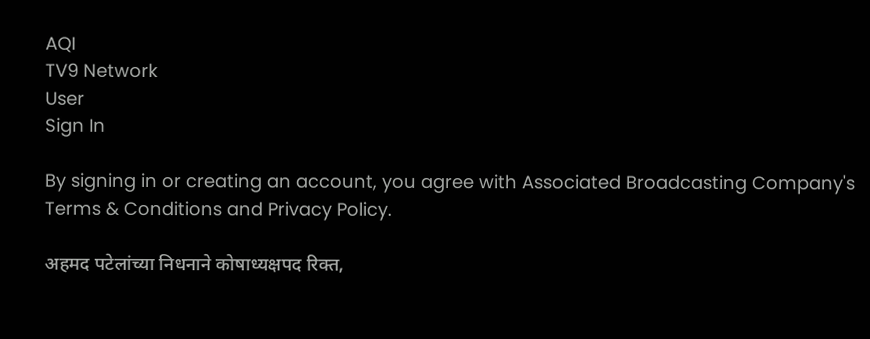AQI
TV9 Network
User
Sign In

By signing in or creating an account, you agree with Associated Broadcasting Company's Terms & Conditions and Privacy Policy.

अहमद पटेलांच्या निधनाने कोषाध्यक्षपद रिक्त,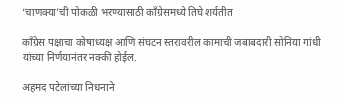‘चाणक्या’ची पोकळी भरण्यासाठी काँग्रेसमध्ये तिघे शर्यतीत

काँग्रेस पक्षाचा कोषाध्यक्ष आणि संघटन स्तरावरील कामाची जबाबदारी सोनिया गांधी यांच्या निर्णयानंतर नक्की होईल.

अहमद पटेलांच्या निधनाने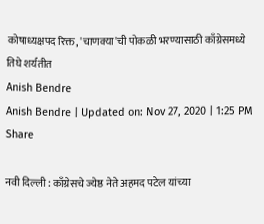कोषाध्यक्षपद रिक्त, 'चाणक्या'ची पोकळी भरण्यासाठी काँग्रेसमध्ये तिघे शर्यतीत
Anish Bendre
Anish Bendre | Updated on: Nov 27, 2020 | 1:25 PM
Share

नवी दिल्ली : काँग्रेसचे ज्येष्ठ नेते अहमद पटेल यांच्या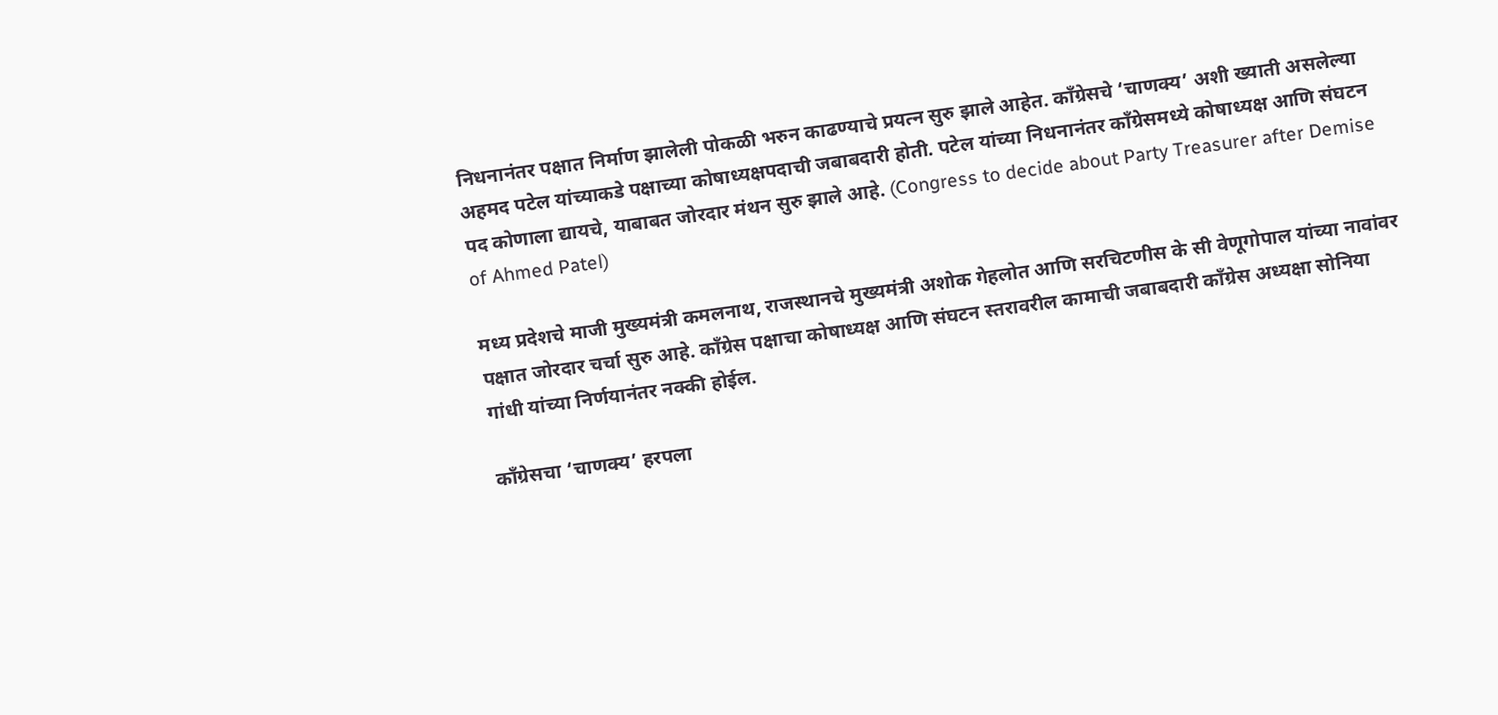निधनानंतर पक्षात निर्माण झालेली पोकळी भरुन काढण्याचे प्रयत्न सुरु झाले आहेत. काँग्रेसचे ‘चाणक्य’ अशी ख्याती असलेल्या अहमद पटेल यांच्याकडे पक्षाच्या कोषाध्यक्षपदाची जबाबदारी होती. पटेल यांच्या निधनानंतर काँग्रेसमध्ये कोषाध्यक्ष आणि संघटन पद कोणाला द्यायचे, याबाबत जोरदार मंथन सुरु झाले आहे. (Congress to decide about Party Treasurer after Demise of Ahmed Patel)

मध्य प्रदेशचे माजी मुख्यमंत्री कमलनाथ, राजस्थानचे मुख्यमंत्री अशोक गेहलोत आणि सरचिटणीस के सी वेणूगोपाल यांच्या नावांवर पक्षात जोरदार चर्चा सुरु आहे. काँग्रेस पक्षाचा कोषाध्यक्ष आणि संघटन स्तरावरील कामाची जबाबदारी काँग्रेस अध्यक्षा सोनिया गांधी यांच्या निर्णयानंतर नक्की होईल.

काँग्रेसचा ‘चाणक्य’ हरपला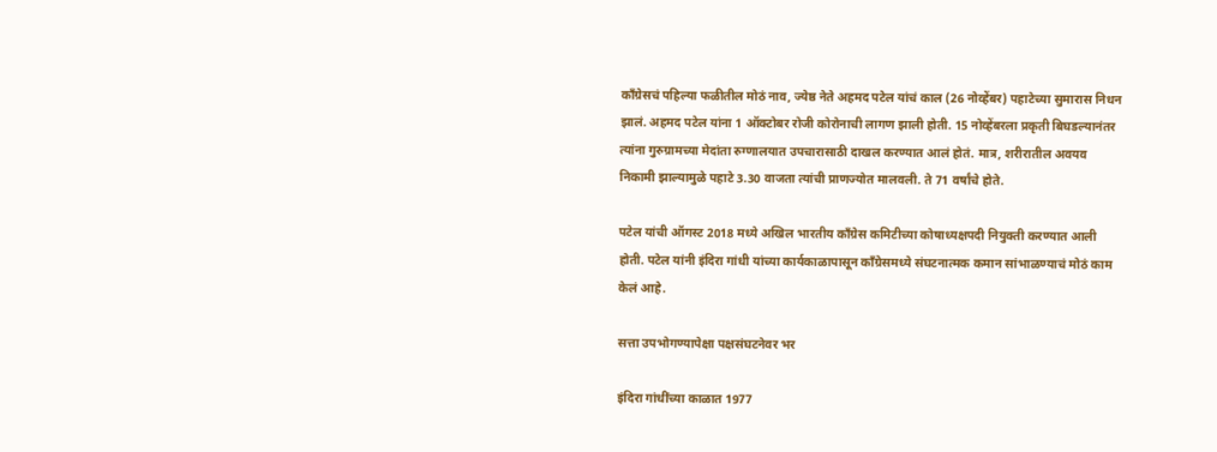काँग्रेसचं पहिल्या फळीतील मोठं नाव, ज्येष्ठ नेते अहमद पटेल यांचं काल (26 नोव्हेंबर) पहाटेच्या सुमारास निधन झालं. अहमद पटेल यांना 1 ऑक्टोबर रोजी कोरोनाची लागण झाली होती. 15 नोव्हेंबरला प्रकृती बिघडल्यानंतर त्यांना गुरुग्रामच्या मेदांता रुग्णालयात उपचारासाठी दाखल करण्यात आलं होतं. मात्र, शरीरातील अवयव निकामी झाल्यामुळे पहाटे 3.30 वाजता त्यांची प्राणज्योत मालवली. ते 71 वर्षांचे होते.

पटेल यांची ऑगस्ट 2018 मध्ये अखिल भारतीय काँग्रेस कमिटीच्या कोषाध्यक्षपदी नियुक्ती करण्यात आली होती. पटेल यांनी इंदिरा गांधी यांच्या कार्यकाळापासून काँग्रेसमध्ये संघटनात्मक कमान सांभाळण्याचं मोठं काम केलं आहे.

सत्ता उपभोगण्यापेक्षा पक्षसंघटनेवर भर

इंदिरा गांधींच्या काळात 1977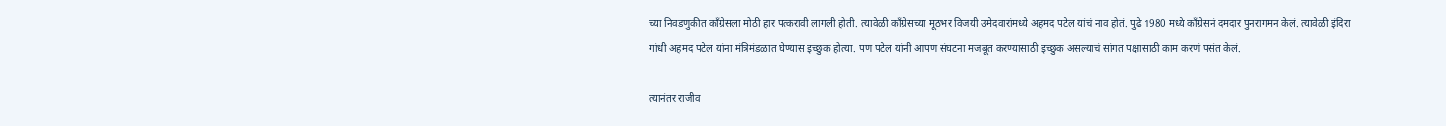च्या निवडणुकीत काँग्रेसला मोठी हार पत्करावी लागली होती. त्यावेळी काँग्रेसच्या मूठभर विजयी उमेदवारांमध्ये अहमद पटेल यांचं नाव होतं. पुढे 1980 मध्ये काँग्रेसनं दमदार पुनरागमन केलं. त्यावेळी इंदिरा गांधी अहमद पटेल यांना मंत्रिमंडळात घेण्यास इच्छुक होत्या. पण पटेल यांनी आपण संघटना मजबूत करण्यासाठी इच्छुक असल्याचं सांगत पक्षासाठी काम करणं पसंत केलं.

त्यानंतर राजीव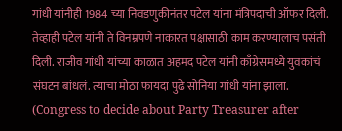गांधी यांनीही 1984 च्या निवडणुकीनंतर पटेल यांना मंत्रिपदाची ऑफर दिली. तेव्हाही पटेल यांनी ते विनम्रपणे नाकारत पक्षासाठी काम करण्यालाच पसंती दिली. राजीव गांधी यांच्या काळात अहमद पटेल यांनी काँग्रेसमध्ये युवकांचं संघटन बांधलं. त्याचा मोठा फायदा पुढे सोनिया गांधी यांना झाला. (Congress to decide about Party Treasurer after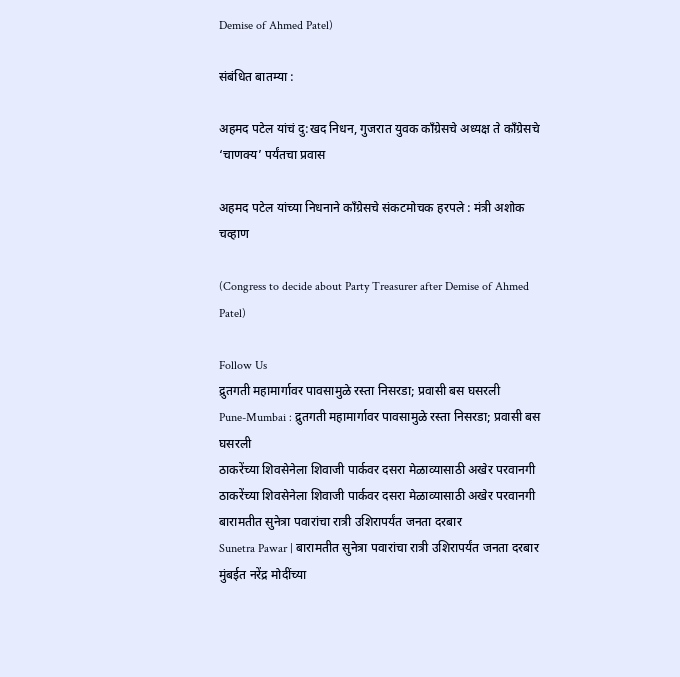Demise of Ahmed Patel)

संबंधित बातम्या :

अहमद पटेल यांचं दु:खद निधन, गुजरात युवक काँग्रेसचे अध्यक्ष ते काँग्रेसचे ‘चाणक्य’ पर्यंतचा प्रवास

अहमद पटेल यांच्या निधनाने काँग्रेसचे संकटमोचक हरपले : मंत्री अशोक चव्हाण

(Congress to decide about Party Treasurer after Demise of Ahmed Patel)

Follow Us
द्रुतगती महामार्गावर पावसामुळे रस्ता निसरडा; प्रवासी बस घसरली
Pune-Mumbai : द्रुतगती महामार्गावर पावसामुळे रस्ता निसरडा; प्रवासी बस घसरली
ठाकरेंच्या शिवसेनेला शिवाजी पार्कवर दसरा मेळाव्यासाठी अखेर परवानगी
ठाकरेंच्या शिवसेनेला शिवाजी पार्कवर दसरा मेळाव्यासाठी अखेर परवानगी
बारामतीत सुनेत्रा पवारांचा रात्री उशिरापर्यंत जनता दरबार
Sunetra Pawar | बारामतीत सुनेत्रा पवारांचा रात्री उशिरापर्यंत जनता दरबार
मुंबईत नरेंद्र मोदींच्या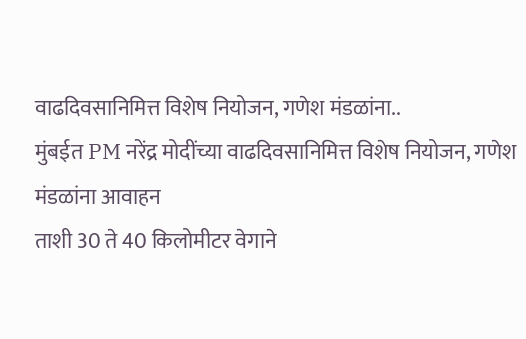वाढदिवसानिमित्त विशेष नियोजन, गणेश मंडळांना..
मुंबईत PM नरेंद्र मोदींच्या वाढदिवसानिमित्त विशेष नियोजन, गणेश मंडळांना आवाहन
ताशी 30 ते 40 किलोमीटर वेगाने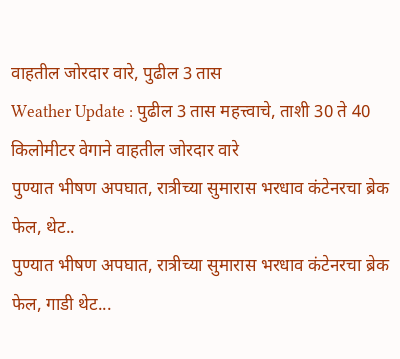वाहतील जोरदार वारे, पुढील 3 तास
Weather Update : पुढील 3 तास महत्त्वाचे, ताशी 30 ते 40 किलोमीटर वेगाने वाहतील जोरदार वारे
पुण्यात भीषण अपघात, रात्रीच्या सुमारास भरधाव कंटेनरचा ब्रेक फेल, थेट..
पुण्यात भीषण अपघात, रात्रीच्या सुमारास भरधाव कंटेनरचा ब्रेक फेल, गाडी थेट...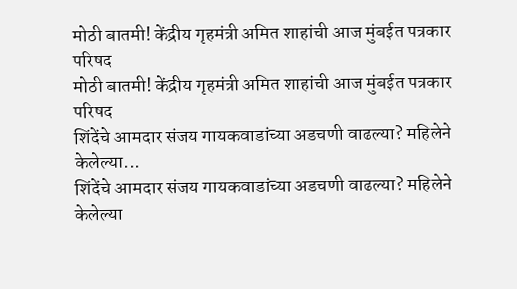मोठी बातमी! केंद्रीय गृहमंत्री अमित शाहांची आज मुंबईत पत्रकार परिषद
मोठी बातमी! केंद्रीय गृहमंत्री अमित शाहांची आज मुंबईत पत्रकार परिषद
शिंदेंचे आमदार संजय गायकवाडांच्या अडचणी वाढल्या? महिलेने केलेल्या...
शिंदेंचे आमदार संजय गायकवाडांच्या अडचणी वाढल्या? महिलेने केलेल्या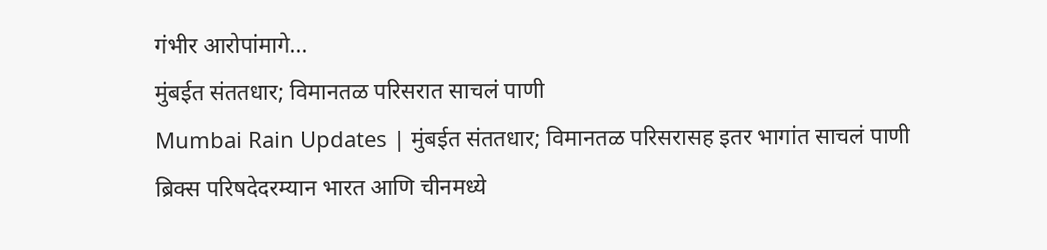गंभीर आरोपांमागे...
मुंबईत संततधार; विमानतळ परिसरात साचलं पाणी
Mumbai Rain Updates | मुंबईत संततधार; विमानतळ परिसरासह इतर भागांत साचलं पाणी
ब्रिक्स परिषदेदरम्यान भारत आणि चीनमध्ये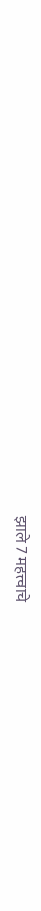झाले 7 महत्त्वाचे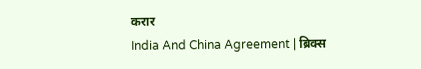करार
India And China Agreement | ब्रिक्स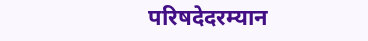परिषदेदरम्यान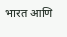भारत आणि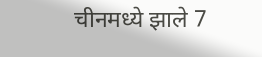चीनमध्ये झाले 7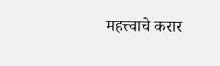महत्त्वाचे करार